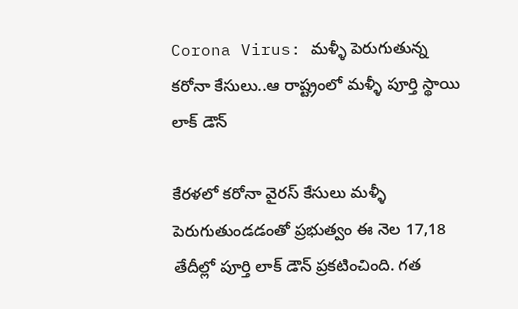Corona Virus: మళ్ళీ పెరుగుతున్న కరోనా కేసులు..ఆ రాష్ట్రంలో మళ్ళీ పూర్తి స్థాయి లాక్ డౌన్

కేరళలో కరోనా వైరస్ కేసులు మళ్ళీ పెరుగుతుండడంతో ప్రభుత్వం ఈ నెల 17,18 తేదీల్లో పూర్తి లాక్ డౌన్ ప్రకటించింది. గత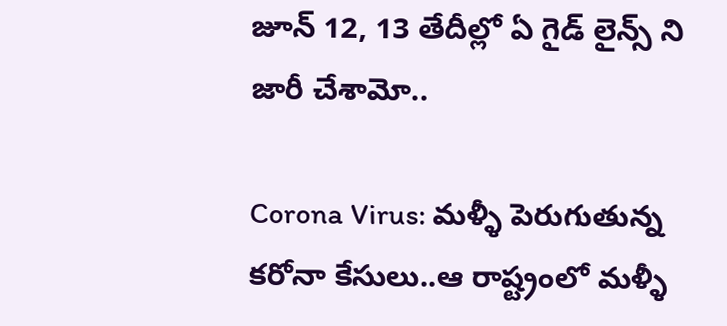జూన్ 12, 13 తేదీల్లో ఏ గైడ్ లైన్స్ ని జారీ చేశామో..

Corona Virus: మళ్ళీ పెరుగుతున్న కరోనా కేసులు..ఆ రాష్ట్రంలో మళ్ళీ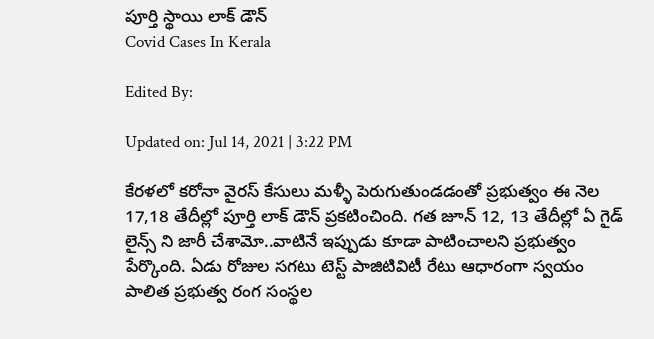పూర్తి స్థాయి లాక్ డౌన్
Covid Cases In Kerala

Edited By:

Updated on: Jul 14, 2021 | 3:22 PM

కేరళలో కరోనా వైరస్ కేసులు మళ్ళీ పెరుగుతుండడంతో ప్రభుత్వం ఈ నెల 17,18 తేదీల్లో పూర్తి లాక్ డౌన్ ప్రకటించింది. గత జూన్ 12, 13 తేదీల్లో ఏ గైడ్ లైన్స్ ని జారీ చేశామో..వాటినే ఇప్పుడు కూడా పాటించాలని ప్రభుత్వం పేర్కొంది. ఏడు రోజుల సగటు టెస్ట్ పాజిటివిటీ రేటు ఆధారంగా స్వయం పాలిత ప్రభుత్వ రంగ సంస్థల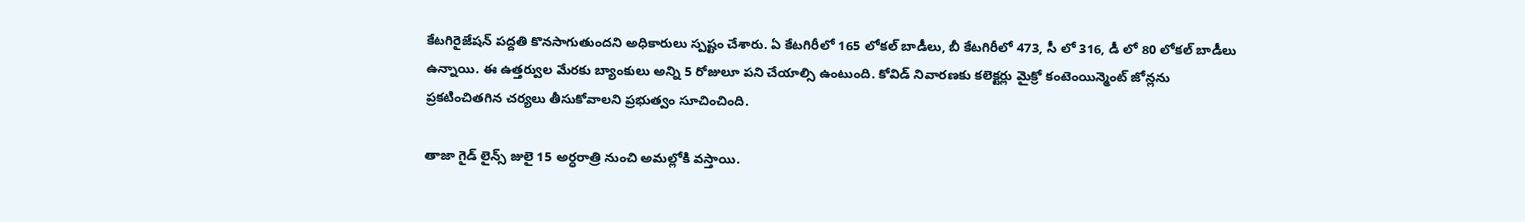కేటగిరైజేషన్ పద్దతి కొనసాగుతుందని అధికారులు స్పష్టం చేశారు. ఏ కేటగిరీలో 165 లోకల్ బాడీలు, బీ కేటగిరీలో 473, సీ లో 316, డీ లో 80 లోకల్ బాడీలు ఉన్నాయి. ఈ ఉత్తర్వుల మేరకు బ్యాంకులు అన్ని 5 రోజులూ పని చేయాల్సి ఉంటుంది. కోవిడ్ నివారణకు కలెక్టర్లు మైక్రో కంటెంయిన్మెంట్ జోన్లను ప్రకటించితగిన చర్యలు తీసుకోవాలని ప్రభుత్వం సూచించింది.

తాజా గైడ్ లైన్స్ జులై 15 అర్ధరాత్రి నుంచి అమల్లోకి వస్తాయి.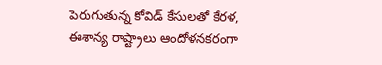పెరుగుతున్న కోవిడ్ కేసులతో కేరళ, ఈశాన్య రాష్ట్రాలు ఆందోళనకరంగా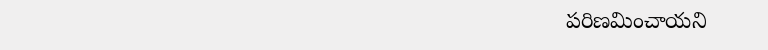పరిణమించాయని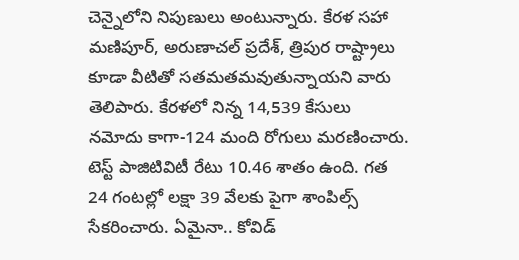చెన్నైలోని నిపుణులు అంటున్నారు. కేరళ సహా మణిపూర్, అరుణాచల్ ప్రదేశ్, త్రిపుర రాష్ట్రాలు కూడా వీటితో సతమతమవుతున్నాయని వారు తెలిపారు. కేరళలో నిన్న 14,539 కేసులు నమోదు కాగా-124 మంది రోగులు మరణించారు. టెస్ట్ పాజిటివిటీ రేటు 10.46 శాతం ఉంది. గత 24 గంటల్లో లక్షా 39 వేలకు పైగా శాంపిల్స్ సేకరించారు. ఏమైనా.. కోవిడ్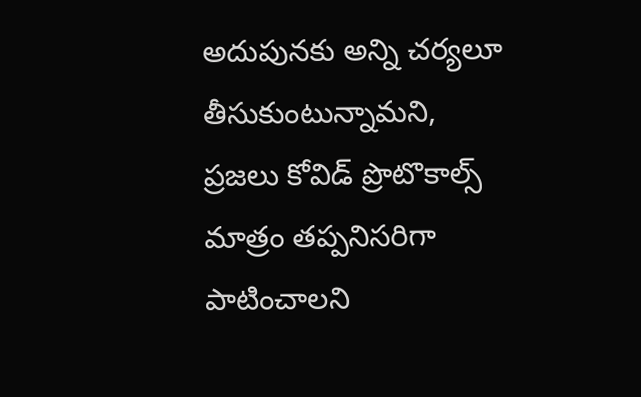అదుపునకు అన్ని చర్యలూ తీసుకుంటున్నామని, ప్రజలు కోవిడ్ ప్రొటొకాల్స్ మాత్రం తప్పనిసరిగా పాటించాలని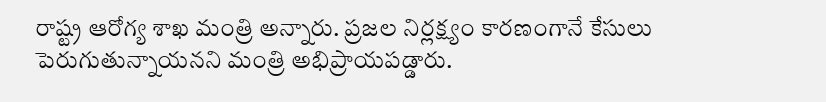రాష్ట్ర ఆరోగ్య శాఖ మంత్రి అన్నారు. ప్రజల నిర్లక్ష్యం కారణంగానే కేసులు పెరుగుతున్నాయనని మంత్రి అభిప్రాయపడ్డారు.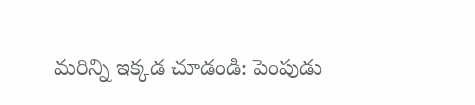మరిన్ని ఇక్కడ చూడండి: పెంపుడు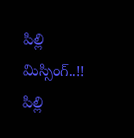పిల్లి మిస్సింగ్..!! పిల్లి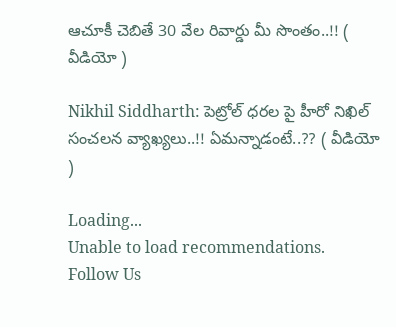ఆచూకీ చెబితే 30 వేల రివార్డు మీ సొంతం..!! ( వీడియో )

Nikhil Siddharth: పెట్రోల్ ధరల పై హీరో నిఖిల్ సంచలన వ్యాఖ్యలు..!! ఏమన్నాడంటే..?? ( వీడియో )

Loading...
Unable to load recommendations.
Follow Us